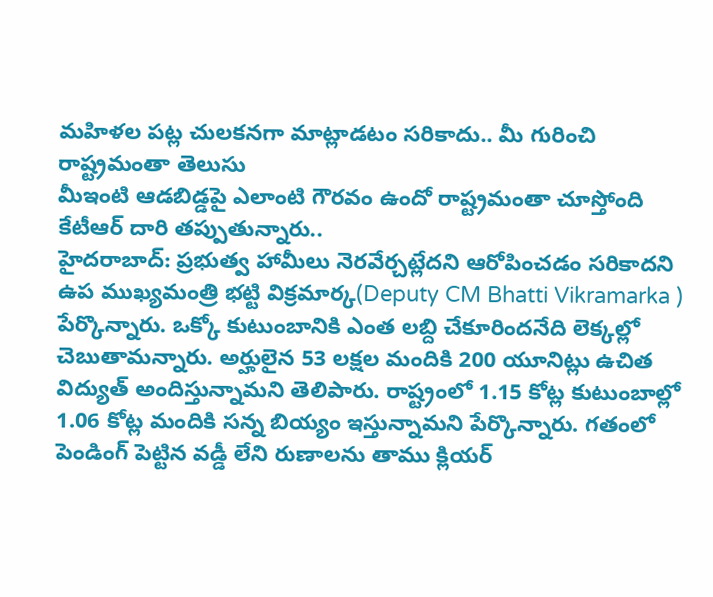మహిళల పట్ల చులకనగా మాట్లాడటం సరికాదు.. మీ గురించి రాష్ట్రమంతా తెలుసు
మీఇంటి ఆడబిడ్డపై ఎలాంటి గౌరవం ఉందో రాష్ట్రమంతా చూస్తోంది
కేటీఆర్ దారి తప్పుతున్నారు..
హైదరాబాద్: ప్రభుత్వ హామీలు నెరవేర్చట్లేదని ఆరోపించడం సరికాదని ఉప ముఖ్యమంత్రి భట్టి విక్రమార్క(Deputy CM Bhatti Vikramarka ) పేర్కొన్నారు. ఒక్కో కుటుంబానికి ఎంత లబ్ది చేకూరిందనేది లెక్కల్లో చెబుతామన్నారు. అర్హులైన 53 లక్షల మందికి 200 యూనిట్లు ఉచిత విద్యుత్ అందిస్తున్నామని తెలిపారు. రాష్ట్రంలో 1.15 కోట్ల కుటుంబాల్లో 1.06 కోట్ల మందికి సన్న బియ్యం ఇస్తున్నామని పేర్కొన్నారు. గతంలో పెండింగ్ పెట్టిన వడ్డీ లేని రుణాలను తాము క్లియర్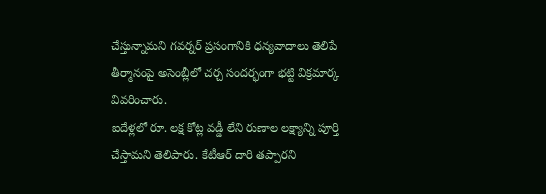చేస్తున్నామని గవర్నర్ ప్రసంగానికి ధన్యవాదాలు తెలిపే తీర్మానంపై అసెంబ్లీలో చర్చ సందర్భంగా భట్టి విక్రమార్క వివరించారు.
ఐదేళ్లలో రూ. లక్ష కోట్ల వడ్డీ లేని రుణాల లక్ష్యాన్ని పూర్తి చేస్తామని తెలిపారు. కేటీఆర్ దారి తప్పారని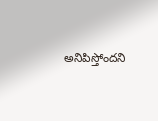అనిపిస్తోందని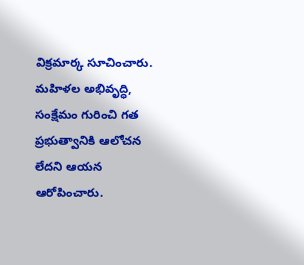విక్రమార్క సూచించారు. మహిళల అభివృద్ధి, సంక్షేమం గురించి గత ప్రభుత్వానికి ఆలోచన లేదని ఆయన ఆరోపించారు.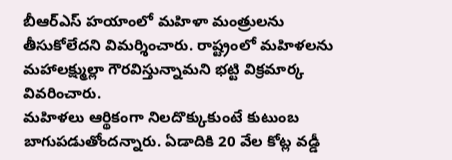బీఆర్ఎస్ హయాంలో మహిళా మంత్రులను తీసుకోలేదని విమర్శించారు. రాష్ట్రంలో మహిళలను మహాలక్ష్ముల్లా గౌరవిస్తున్నామని భట్టి విక్రమార్క వివరించారు.
మహిళలు ఆర్థికంగా నిలదొక్కుకుంటే కుటుంబ బాగుపడుతోందన్నారు. ఏడాదికి 20 వేల కోట్ల వడ్డీ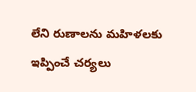లేని రుణాలను మహిళలకు ఇప్పించే చర్యలు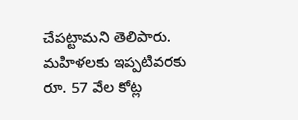చేపట్టామని తెలిపారు. మహిళలకు ఇప్పటివరకు రూ. 57 వేల కోట్ల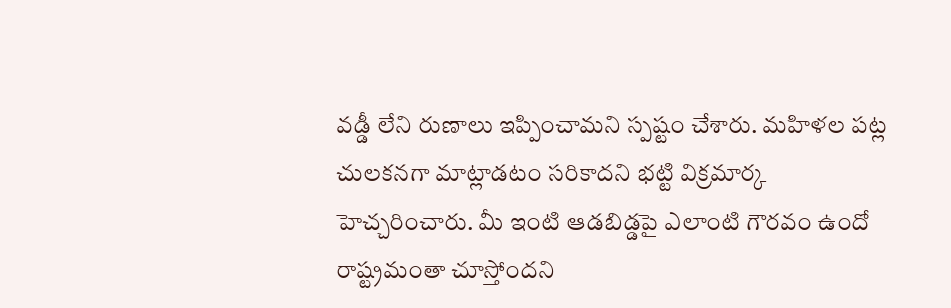వడ్డీ లేని రుణాలు ఇప్పించామని స్పష్టం చేశారు. మహిళల పట్ల చులకనగా మాట్లాడటం సరికాదని భట్టి విక్రమార్క హెచ్చరించారు. మీ ఇంటి ఆడబిడ్డపై ఎలాంటి గౌరవం ఉందో రాష్ట్రమంతా చూస్తోందని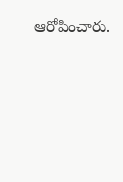ఆరోపించారు.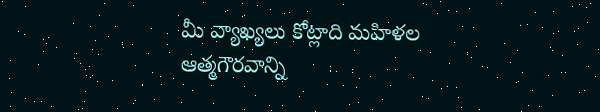మీ వ్యాఖ్యలు కోట్లాది మహిళల ఆత్మగౌరవాన్ని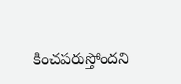కించపరుస్తోందని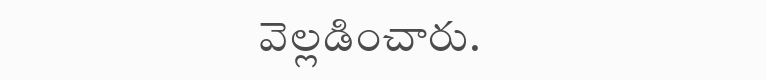వెల్లడించారు.